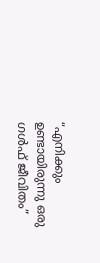“എനിക്കും ഉണ്ടായിരുന്നു ഒരു ഗൾഫ് ജീവിതം”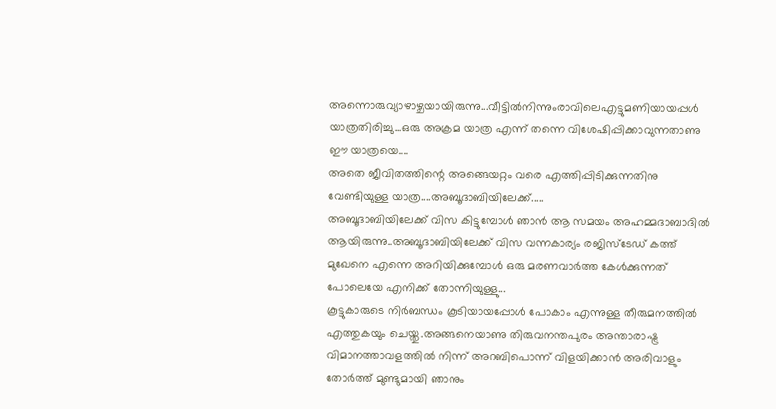അന്നൊരുവ്യാഴാഴ്ചയായിരുന്നു...വീട്ടിൽനിന്നുംരാവിലെഎട്ടുമണിയായപ്പൾ യാത്രതിരിച്ചു...ഒരു അക്രമ യാത്ര എന്ന് തന്നെ വിശേഷിപ്പിക്കാവുന്നതാണു ഈ യാത്രയെ....
അതെ ജീവിതത്തിന്റെ അങ്ങെയറ്റം വരെ എത്തിപ്പിടിക്കുന്നതിനു വേണ്ടിയുള്ള യാത്ര....അബൂദാബിയിലേക്ക്.....
അബൂദാബിയിലേക്ക് വിസ കിട്ടുമ്പോൾ ഞാൻ ആ സമയം അഹമ്മദാബാദിൽ ആയിരുന്നു..അബൂദാബിയിലേക്ക് വിസ വന്നകാര്യം രജിസ്ടേഡ് കത്ത് മുഖേനെ എന്നെ അറിയിക്കുമ്പോൾ ഒരു മരണവാർത്ത കേൾക്കുന്നത് പോലെയേ എനിക്ക് തോന്നിയുള്ളു...
കൂട്ടുകാരുടെ നിർബന്ധം കൂടിയായപ്പോൾ പോകാം എന്നുള്ള തീരുമനത്തിൽ എത്തുകയും ചെയ്തു.അങ്ങനെയാണു തിരുവനന്തപുരം അന്താരാഷ്ട്ര വിമാനത്താവളത്തിൽ നിന്ന് അറബിപൊന്ന് വിളയിക്കാൻ അരിവാളും തോർത്ത് മുണ്ടുമായി ഞാനും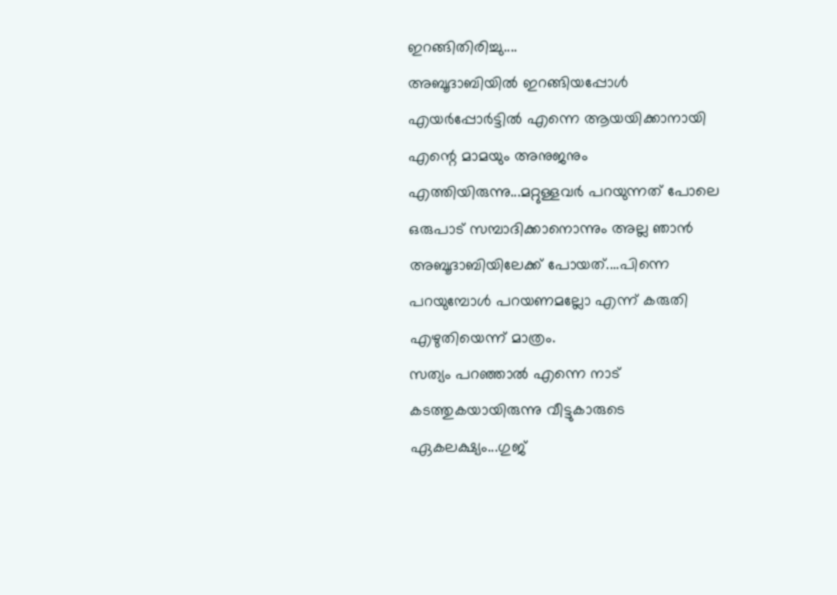ഇറങ്ങിതിരിച്ചു....
അബൂദാബിയിൽ ഇറങ്ങിയപ്പോൾ എയർപ്പോർട്ടിൽ എന്നെ ആയയിക്കാനായി എന്റെ മാമയും അനുജനും എത്തിയിരുന്നു...മറ്റുള്ളവർ പറയുന്നത് പോലെ ഒരുപാട് സമ്പാദിക്കാനൊന്നും അല്ല ഞാൻ അബൂദാബിയിലേക്ക് പോയത്....പിന്നെ പറയുമ്പോൾ പറയണമല്ലോ എന്ന് കരുതി എഴുതിയെന്ന് മാത്രം.
സത്യം പറഞ്ഞാൽ എന്നെ നാട് കടത്തുകയായിരുന്നു വീട്ടുകാരുടെ ഏകലക്ഷ്യം...ഗുജ്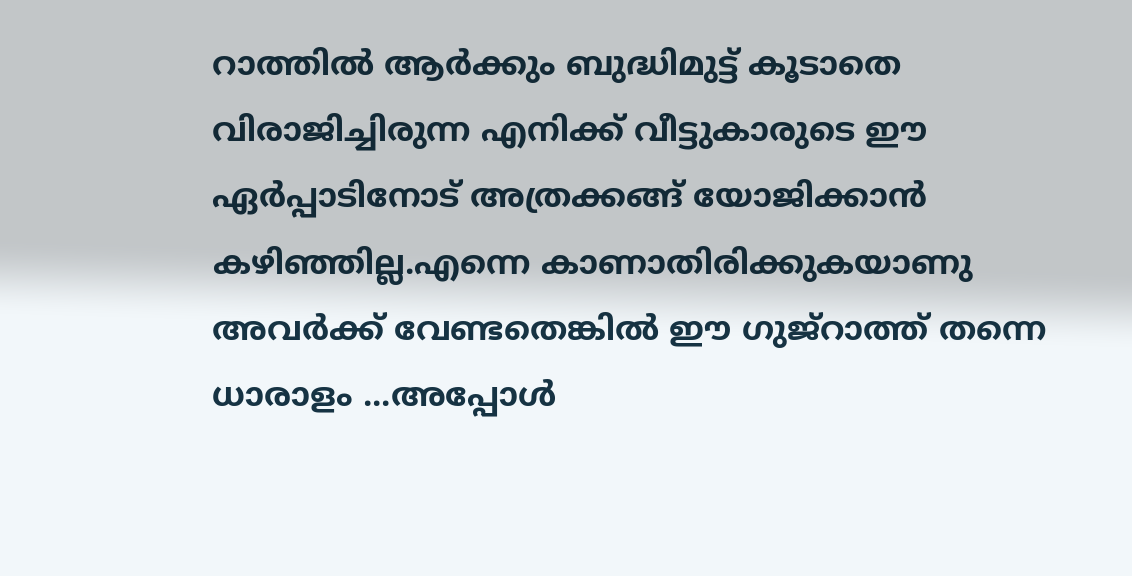റാത്തിൽ ആർക്കും ബുദ്ധിമുട്ട് കൂടാതെ വിരാജിച്ചിരുന്ന എനിക്ക് വീട്ടുകാരുടെ ഈ ഏർപ്പാടിനോട് അത്രക്കങ്ങ് യോജിക്കാൻ കഴിഞ്ഞില്ല.എന്നെ കാണാതിരിക്കുകയാണു അവർക്ക് വേണ്ടതെങ്കിൽ ഈ ഗുജ്റാത്ത് തന്നെ ധാരാളം ...അപ്പോൾ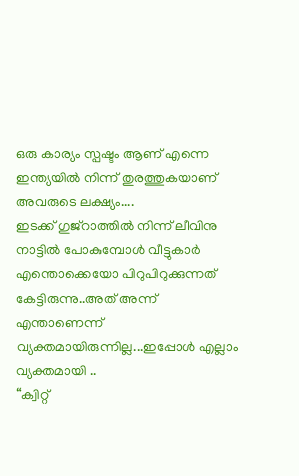ഒരു കാര്യം സ്പഷ്ടം ആണ് എന്നെ ഇന്ത്യയിൽ നിന്ന് തുരത്തുകയാണ് അവരുടെ ലക്ഷ്യം....
ഇടക്ക് ഗുജ്റാത്തിൽ നിന്ന് ലീവിനു നാട്ടിൽ പോകുമ്പോൾ വീട്ടുകാർ എന്തൊക്കെയോ പിറുപിറുക്കുന്നത് കേട്ടിരുന്നു..അത് അന്ന് എന്താണെന്ന് വ്യക്തമായിരുന്നില്ല...ഇപ്പോൾ എല്ലാം വ്യക്തമായി ..
“ക്വിറ്റ്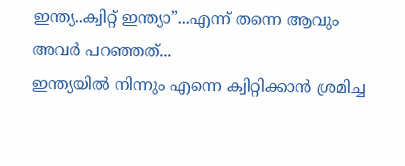ഇന്ത്യ..ക്വിറ്റ് ഇന്ത്യാ”...എന്ന് തന്നെ ആവും അവർ പറഞ്ഞത്...
ഇന്ത്യയിൽ നിന്നും എന്നെ ക്വിറ്റിക്കാൻ ശ്രമിച്ച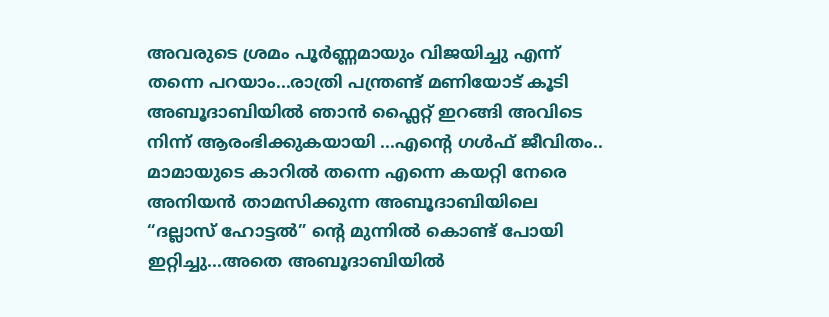അവരുടെ ശ്രമം പൂർണ്ണമായും വിജയിച്ചു എന്ന് തന്നെ പറയാം...രാത്രി പന്ത്രണ്ട് മണിയോട് കൂടി അബൂദാബിയിൽ ഞാൻ ഫ്ലൈറ്റ് ഇറങ്ങി അവിടെ നിന്ന് ആരംഭിക്കുകയായി ...എന്റെ ഗൾഫ് ജീവിതം..
മാമായുടെ കാറിൽ തന്നെ എന്നെ കയറ്റി നേരെ അനിയൻ താമസിക്കുന്ന അബൂദാബിയിലെ “ദല്ലാസ് ഹോട്ടൽ” ന്റെ മുന്നിൽ കൊണ്ട് പോയി ഇറ്റിച്ചു...അതെ അബൂദാബിയിൽ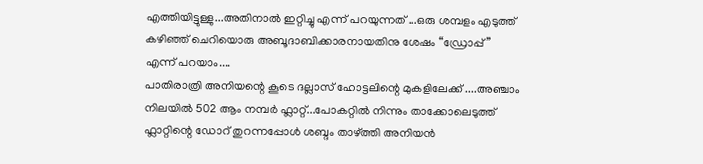എത്തിയിട്ടുള്ളു...അതിനാൽ ഇറ്റിച്ചു എന്ന് പറയുന്നത് ...ഒരു ശമ്പളം എടുത്ത് കഴിഞ്ഞ് ചെറിയൊരു അബൂദാബിക്കാരനായതിനു ശേഷം “ഡ്രോപ്പ്” എന്ന് പറയാം....
പാതിരാത്രി അനിയന്റെ കൂടെ ദല്ലാസ് ഹോട്ടലിന്റെ മുകളിലേക്ക് ....അഞ്ചാം നിലയിൽ 502 ആം നമ്പർ ഫ്ലാറ്റ്...പോകറ്റിൽ നിന്നും താക്കോലെടുത്ത് ഫ്ലാറ്റിന്റെ ഡോറ് തുറന്നപ്പോൾ ശബ്ദം താഴ്ത്തി അനിയൻ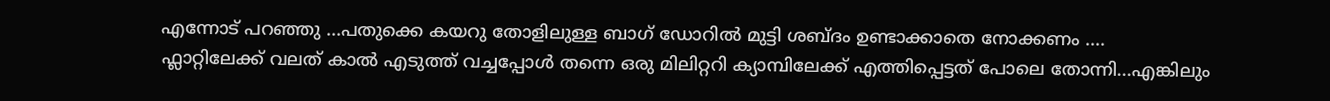എന്നോട് പറഞ്ഞു ...പതുക്കെ കയറു തോളിലുള്ള ബാഗ് ഡോറിൽ മുട്ടി ശബ്ദം ഉണ്ടാക്കാതെ നോക്കണം ....
ഫ്ലാറ്റിലേക്ക് വലത് കാൽ എടുത്ത് വച്ചപ്പോൾ തന്നെ ഒരു മിലിറ്ററി ക്യാമ്പിലേക്ക് എത്തിപ്പെട്ടത് പോലെ തോന്നി...എങ്കിലും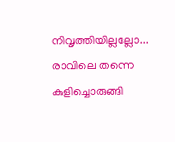നിവൃത്തിയില്ലല്ലോ...
രാവിലെ തന്നെ കുളിച്ചൊരുങ്ങി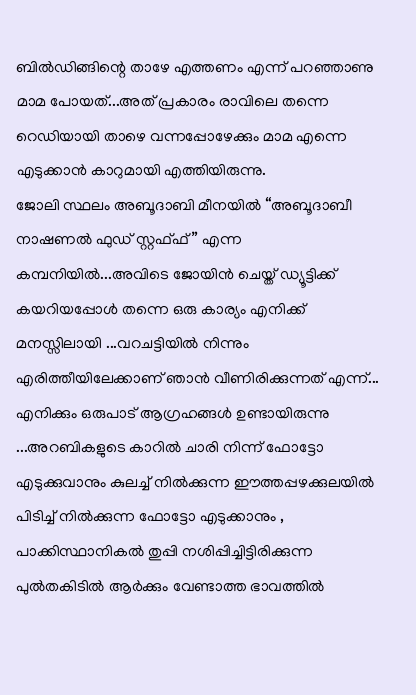ബിൽഡിങ്ങിന്റെ താഴേ എത്തണം എന്ന് പറഞ്ഞാണു മാമ പോയത്...അത് പ്രകാരം രാവിലെ തന്നെ റെഡിയായി താഴെ വന്നപ്പോഴേക്കും മാമ എന്നെ എടുക്കാൻ കാറുമായി എത്തിയിരുന്നു.
ജോലി സ്ഥലം അബൂദാബി മീനയിൽ “അബൂദാബീ നാഷണൽ ഫുഡ് സ്റ്റഫ്ഫ്” എന്ന കമ്പനിയിൽ...അവിടെ ജോയിൻ ചെയ്ത് ഡ്യൂട്ടിക്ക് കയറിയപ്പോൾ തന്നെ ഒരു കാര്യം എനിക്ക് മനസ്സിലായി ...വറചട്ടിയിൽ നിന്നും എരിത്തീയിലേക്കാണ് ഞാൻ വീണിരിക്കുന്നത് എന്ന്...
എനിക്കും ഒരുപാട് ആഗ്രഹങ്ങൾ ഉണ്ടായിരുന്നു ...അറബികളുടെ കാറിൽ ചാരി നിന്ന് ഫോട്ടോ എടുക്കുവാനും കുലച്ച് നിൽക്കുന്ന ഈത്തപ്പഴക്കുലയിൽ പിടിച്ച് നിൽക്കുന്ന ഫോട്ടോ എടുക്കാനും , പാക്കിസ്ഥാനികൽ തുപ്പി നശിപ്പിച്ചിട്ടിരിക്കുന്ന പുൽതകിടിൽ ആർക്കും വേണ്ടാത്ത ഭാവത്തിൽ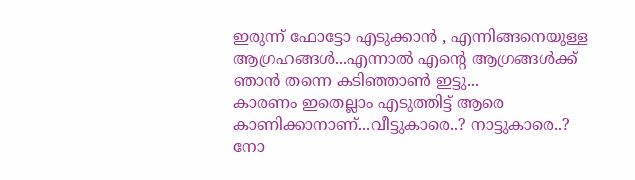ഇരുന്ന് ഫോട്ടോ എടുക്കാൻ , എന്നിങ്ങനെയുള്ള ആഗ്രഹങ്ങൾ...എന്നാൽ എന്റെ ആഗ്രങ്ങൾക്ക് ഞാൻ തന്നെ കടിഞ്ഞാൺ ഇട്ടു...
കാരണം ഇതെല്ലാം എടുത്തിട്ട് ആരെ കാണിക്കാനാണ്...വീട്ടുകാരെ..? നാട്ടുകാരെ..? നോ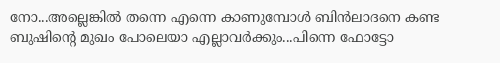നോ...അല്ലെങ്കിൽ തന്നെ എന്നെ കാണുമ്പോൾ ബിൻലാദനെ കണ്ട ബുഷിന്റെ മുഖം പോലെയാ എല്ലാവർക്കും...പിന്നെ ഫോട്ടോ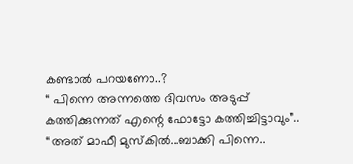കണ്ടാൽ പറയണോ..?
“ പിന്നെ അന്നത്തെ ദിവസം അടുപ്പ് കത്തിക്കുന്നത് എന്റെ ഫോട്ടോ കത്തിച്ചിട്ടാവും”..
“അത് മാഫീ മുസ്കിൽ...ബാക്കി പിന്നെ..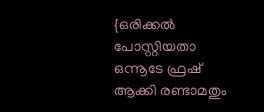{ഒരിക്കൽ പോസ്റ്റിയതാ ഒന്നൂടേ ഫ്രഷ് ആക്കി രണ്ടാമതും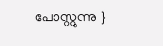പോസ്റ്റുന്നു }